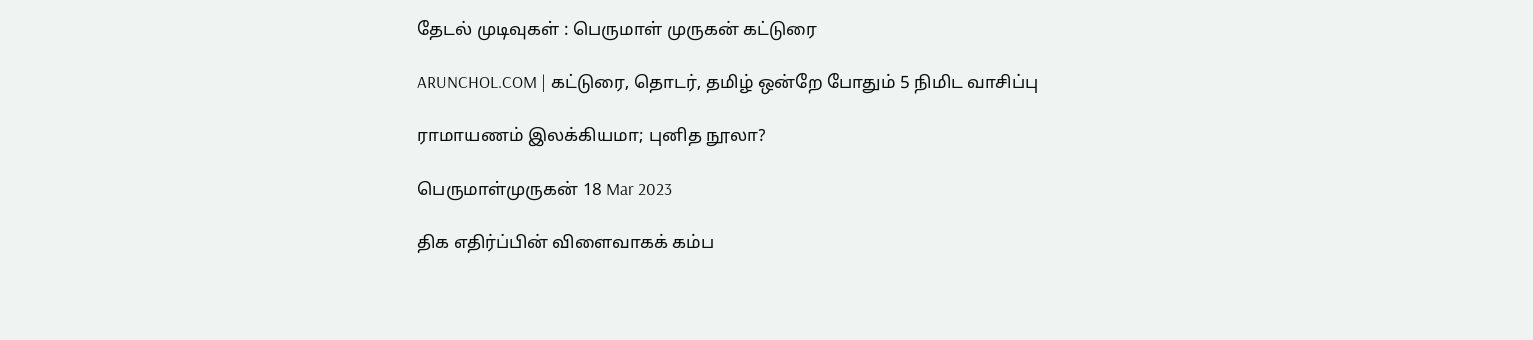தேடல் முடிவுகள் : பெருமாள் முருகன் கட்டுரை

ARUNCHOL.COM | கட்டுரை, தொடர், தமிழ் ஒன்றே போதும் 5 நிமிட வாசிப்பு

ராமாயணம் இலக்கியமா; புனித நூலா?

பெருமாள்முருகன் 18 Mar 2023

திக எதிர்ப்பின் விளைவாகக் கம்ப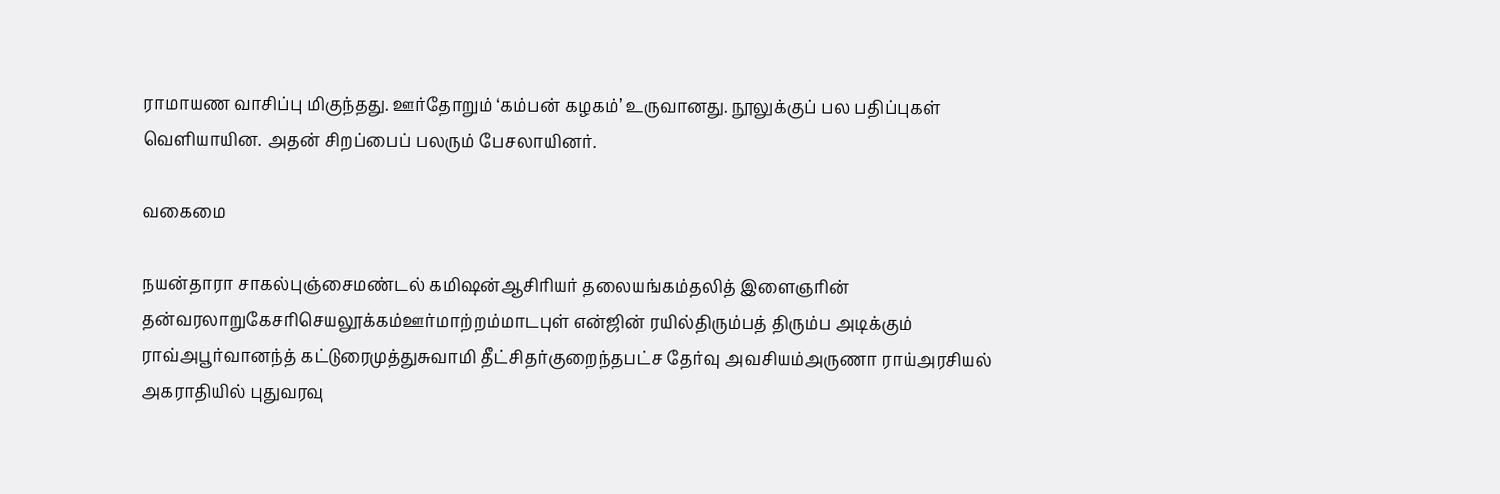ராமாயண வாசிப்பு மிகுந்தது. ஊர்தோறும் ‘கம்பன் கழகம்’ உருவானது. நூலுக்குப் பல பதிப்புகள் வெளியாயின. அதன் சிறப்பைப் பலரும் பேசலாயினர்.

வகைமை

நயன்தாரா சாகல்புஞ்சைமண்டல் கமிஷன்ஆசிரியர் தலையங்கம்தலித் இளைஞரின் தன்வரலாறுகேசரிசெயலூக்கம்ஊர்மாற்றம்மாடபுள் என்ஜின் ரயில்திரும்பத் திரும்ப அடிக்கும் ராவ்அபூர்வானந்த் கட்டுரைமுத்துசுவாமி தீட்சிதர்குறைந்தபட்ச தேர்வு அவசியம்அருணா ராய்அரசியல் அகராதியில் புதுவரவு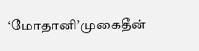‘மோதானி’முகைதீன்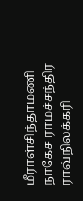மீராள்சிந்தாமணி நாகேச ராமச்சந்திர ராவ்நிலக்கரி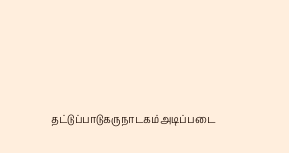தட்டுப்பாடுகருநாடகம்அடிப்படை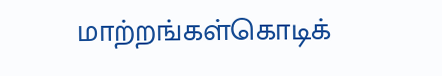மாற்றங்கள்கொடிக்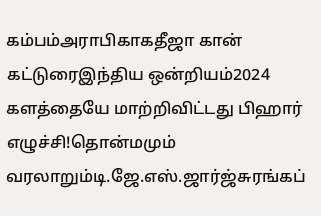கம்பம்அராபிகாகதீஜா கான் கட்டுரைஇந்திய ஒன்றியம்2024 களத்தையே மாற்றிவிட்டது பிஹார் எழுச்சி!தொன்மமும் வரலாறும்டி.ஜே.எஸ்.ஜார்ஜ்சுரங்கப்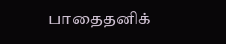பாதைதனிக்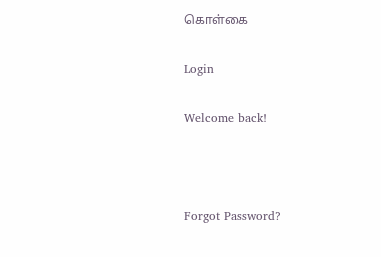கொள்கை

Login

Welcome back!



Forgot Password?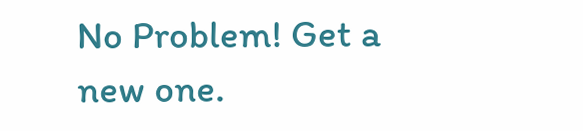No Problem! Get a new one.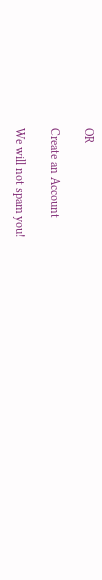OR

Create an Account

We will not spam you!